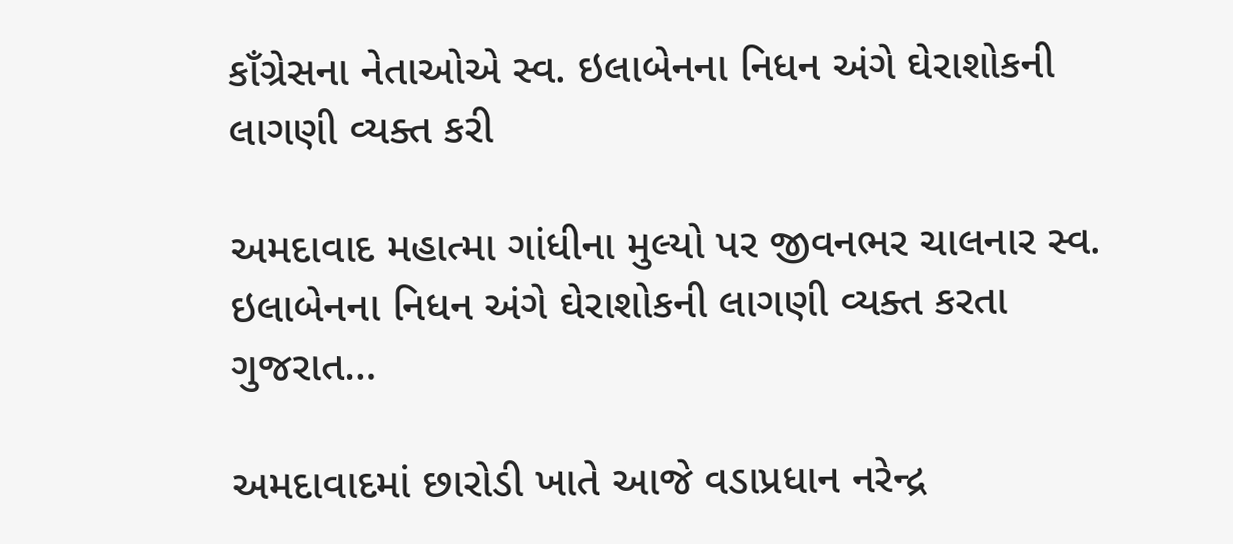કાઁગ્રેસના નેતાઓએ સ્વ. ઇલાબેનના નિધન અંગે ઘેરાશોકની લાગણી વ્યક્ત કરી

અમદાવાદ મહાત્મા ગાંધીના મુલ્યો પર જીવનભર ચાલનાર સ્વ. ઇલાબેનના નિધન અંગે ઘેરાશોકની લાગણી વ્યક્ત કરતા ગુજરાત…

અમદાવાદમાં છારોડી ખાતે આજે વડાપ્રધાન નરેન્દ્ર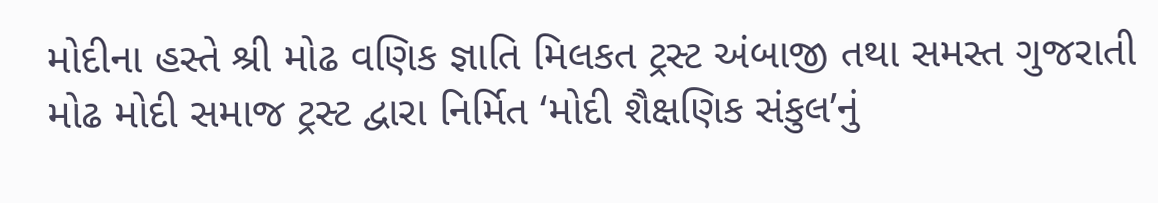મોદીના હસ્તે શ્રી મોઢ વણિક જ્ઞાતિ મિલકત ટ્રસ્ટ અંબાજી તથા સમસ્ત ગુજરાતી મોઢ મોદી સમાજ ટ્રસ્ટ દ્વારા નિર્મિત ‘મોદી શૈક્ષણિક સંકુલ’નું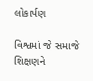લોકાર્પણ

વિશ્વમાં જે સમાજે શિક્ષણને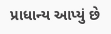પ્રાધાન્ય આપ્યું છે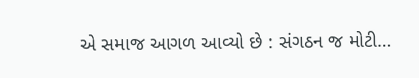એ સમાજ આગળ આવ્યો છે : સંગઠન જ મોટી…